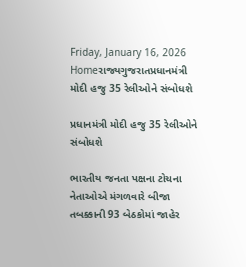Friday, January 16, 2026
Homeરાજ્યગુજરાતપ્રધાનમંત્રી મોદી હજુ 35 રેલીઓને સંબોધશે

પ્રધાનમંત્રી મોદી હજુ 35 રેલીઓને સંબોધશે

ભારતીય જનતા પક્ષના ટોચના નેતાઓએ મંગળવારે બીજા તબક્કાની 93 બેઠકોમાં જાહેર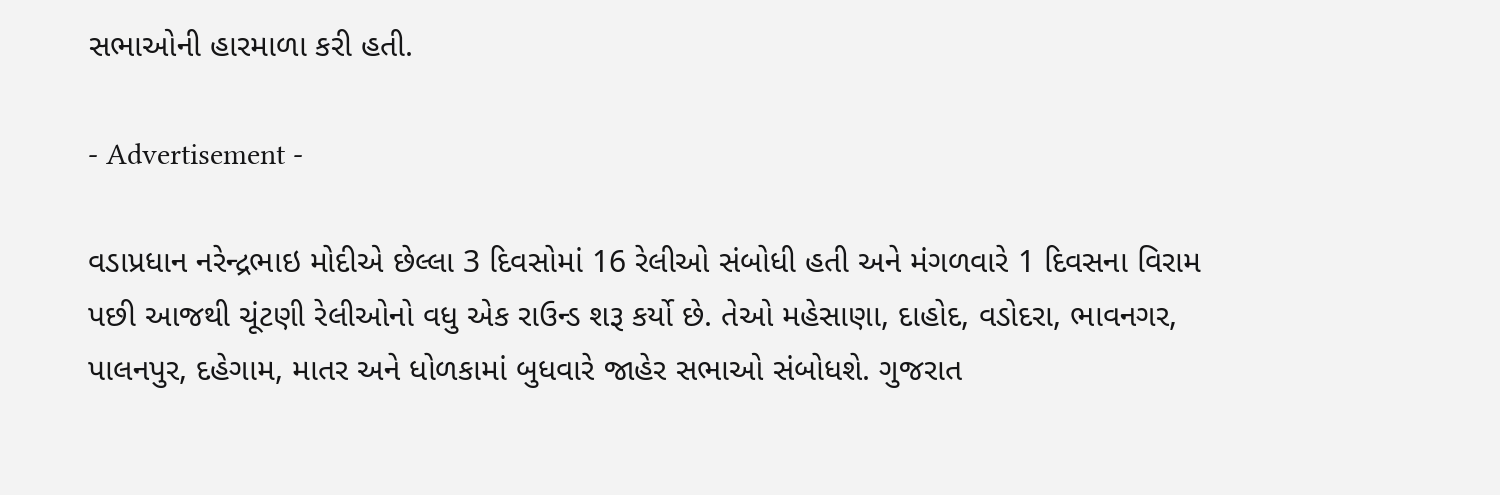સભાઓની હારમાળા કરી હતી.

- Advertisement -

વડાપ્રધાન નરેન્દ્રભાઇ મોદીએ છેલ્લા 3 દિવસોમાં 16 રેલીઓ સંબોધી હતી અને મંગળવારે 1 દિવસના વિરામ પછી આજથી ચૂંટણી રેલીઓનો વધુ એક રાઉન્ડ શરૂ કર્યો છે. તેઓ મહેસાણા, દાહોદ, વડોદરા, ભાવનગર, પાલનપુર, દહેગામ, માતર અને ધોળકામાં બુધવારે જાહેર સભાઓ સંબોધશે. ગુજરાત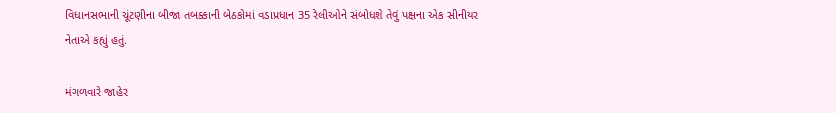વિધાનસભાની ચૂંટણીના બીજા તબક્કાની બેઠકોમાં વડાપ્રધાન 35 રેલીઓને સંબોધશે તેવું પક્ષના એક સીનીયર નેતાએ કહ્યું હતું.

મંગળવારે જાહેર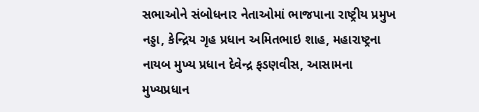સભાઓને સંબોધનાર નેતાઓમાં ભાજપાના રાષ્ટ્રીય પ્રમુખ નડ્ડા, કેન્દ્રિય ગૃહ પ્રધાન અમિતભાઇ શાહ, મહારાષ્ટ્રના નાયબ મુખ્ય પ્રધાન દેવેન્દ્ર ફડણવીસ, આસામના મુખ્યપ્રધાન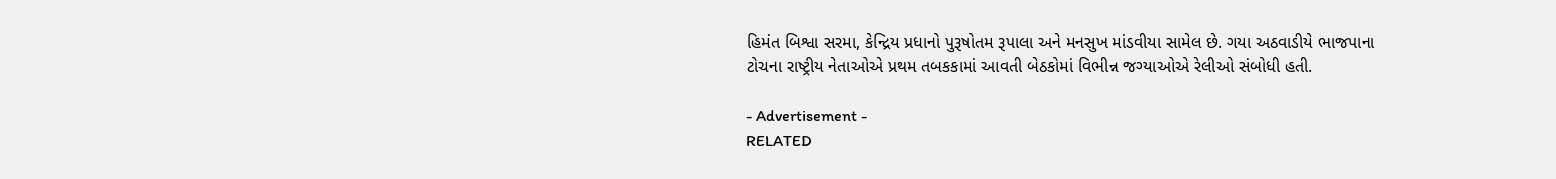હિમંત બિશ્વા સરમા, કેન્દ્રિય પ્રધાનો પુરૂષોતમ રૂપાલા અને મનસુખ માંડવીયા સામેલ છે. ગયા અઠવાડીયે ભાજપાના ટોચના રાષ્ટ્રીય નેતાઓએ પ્રથમ તબકકામાં આવતી બેઠકોમાં વિભીન્ન જગ્યાઓએ રેલીઓ સંબોધી હતી.

- Advertisement -
RELATED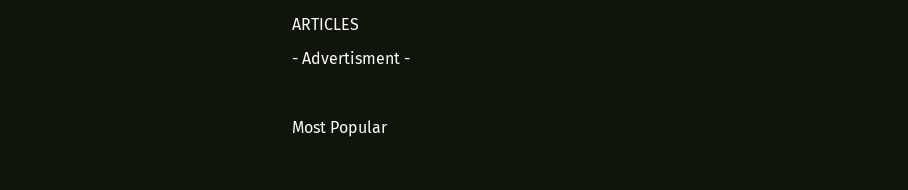ARTICLES
- Advertisment -

Most Popular